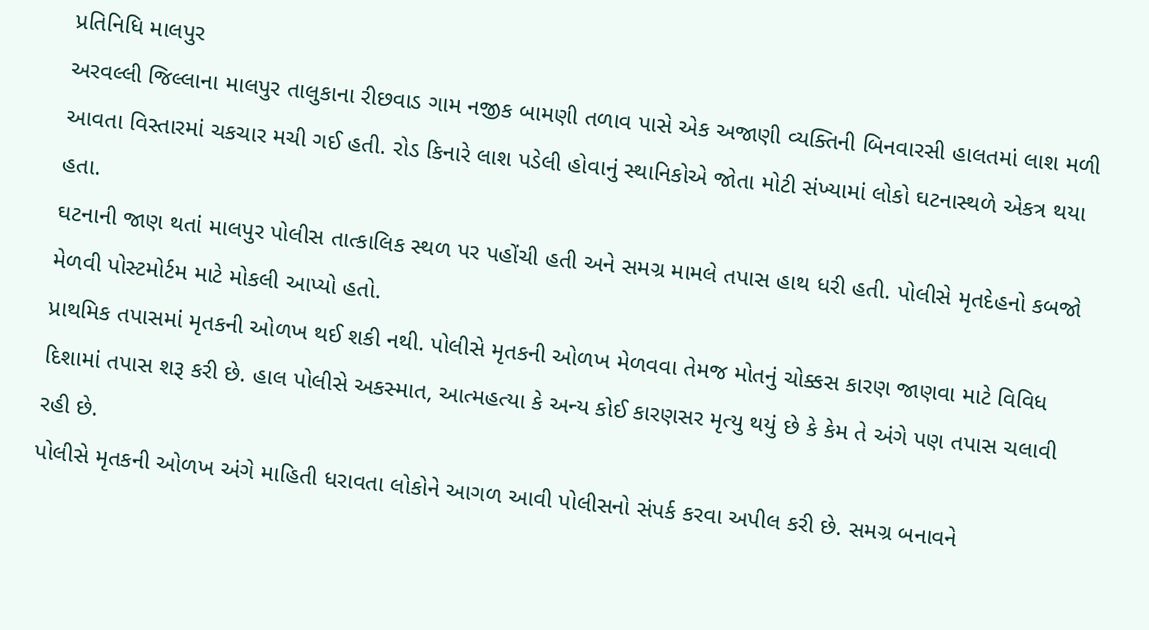પ્રતિનિધિ માલપુર
અરવલ્લી જિલ્લાના માલપુર તાલુકાના રીછવાડ ગામ નજીક બામણી તળાવ પાસે એક અજાણી વ્યક્તિની બિનવારસી હાલતમાં લાશ મળી આવતા વિસ્તારમાં ચકચાર મચી ગઈ હતી. રોડ કિનારે લાશ પડેલી હોવાનું સ્થાનિકોએ જોતા મોટી સંખ્યામાં લોકો ઘટનાસ્થળે એકત્ર થયા હતા.
ઘટનાની જાણ થતાં માલપુર પોલીસ તાત્કાલિક સ્થળ પર પહોંચી હતી અને સમગ્ર મામલે તપાસ હાથ ધરી હતી. પોલીસે મૃતદેહનો કબજો મેળવી પોસ્ટમોર્ટમ માટે મોકલી આપ્યો હતો.
પ્રાથમિક તપાસમાં મૃતકની ઓળખ થઈ શકી નથી. પોલીસે મૃતકની ઓળખ મેળવવા તેમજ મોતનું ચોક્કસ કારણ જાણવા માટે વિવિધ દિશામાં તપાસ શરૂ કરી છે. હાલ પોલીસે અકસ્માત, આત્મહત્યા કે અન્ય કોઈ કારણસર મૃત્યુ થયું છે કે કેમ તે અંગે પણ તપાસ ચલાવી રહી છે.
પોલીસે મૃતકની ઓળખ અંગે માહિતી ધરાવતા લોકોને આગળ આવી પોલીસનો સંપર્ક કરવા અપીલ કરી છે. સમગ્ર બનાવને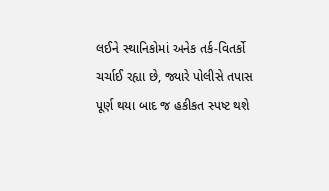લઈને સ્થાનિકોમાં અનેક તર્ક-વિતર્કો ચર્ચાઈ રહ્યા છે, જ્યારે પોલીસે તપાસ પૂર્ણ થયા બાદ જ હકીકત સ્પષ્ટ થશે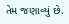તેમ જણાવ્યું છે.